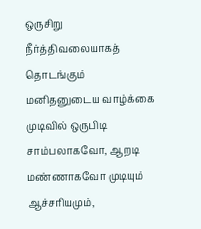ஒருசிறு நீர்த்திவலையாகத் தொடங்கும் மனிதனுடைய வாழ்க்கை முடிவில் ஒருபிடி சாம்பலாகவோ, ஆறடி மண்ணாகவோ முடியும் ஆச்சரியமும்,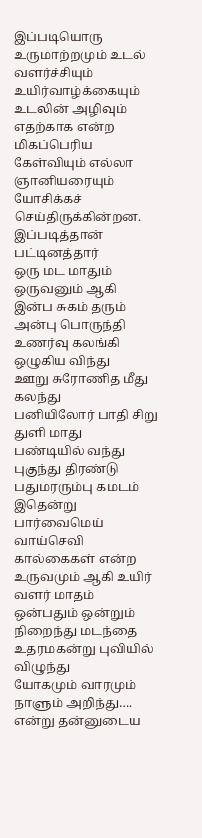இப்படியொரு உருமாற்றமும் உடல் வளர்ச்சியும் உயிர்வாழ்க்கையும் உடலின் அழிவும் எதற்காக என்ற மிகப்பெரிய கேள்வியும் எல்லா ஞானியரையும் யோசிக்கச் செய்திருக்கின்றன. இப்படித்தான் பட்டினத்தார்
ஒரு மட மாதும் ஒருவனும் ஆகி
இன்ப சுகம் தரும் அன்பு பொருந்தி
உணர்வு கலங்கி ஒழுகிய விந்து
ஊறு சுரோணித மீது கலந்து
பனியிலோர் பாதி சிறு துளி மாது
பண்டியில் வந்து புகுந்து திரண்டு
பதுமரரும்பு கமடம் இதென்று
பார்வைமெய் வாய்செவி கால்கைகள் என்ற
உருவமும் ஆகி உயிர் வளர் மாதம்
ஒன்பதும் ஒன்றும் நிறைந்து மடந்தை
உதரமகன்று புவியில் விழுந்து
யோகமும் வாரமும் நாளும் அறிந்து….
என்று தன்னுடைய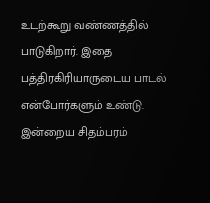உடற்கூறு வண்ணத்தில் பாடுகிறார். இதை பத்திரகிரியாருடைய பாடல் என்போர்களும் உண்டு.
இன்றைய சிதம்பரம்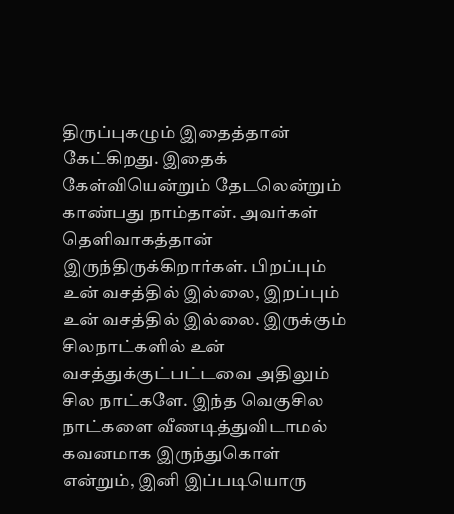திருப்புகழும் இதைத்தான் கேட்கிறது. இதைக் கேள்வியென்றும் தேடலென்றும் காண்பது நாம்தான். அவர்கள் தெளிவாகத்தான் இருந்திருக்கிறார்கள். பிறப்பும் உன் வசத்தில் இல்லை, இறப்பும் உன் வசத்தில் இல்லை. இருக்கும் சிலநாட்களில் உன் வசத்துக்குட்பட்டவை அதிலும் சில நாட்களே. இந்த வெகுசில நாட்களை வீணடித்துவிடாமல் கவனமாக இருந்துகொள் என்றும், இனி இப்படியொரு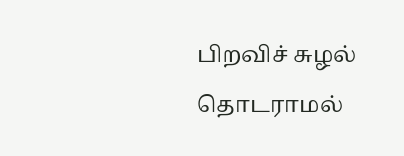பிறவிச் சுழல் தொடராமல்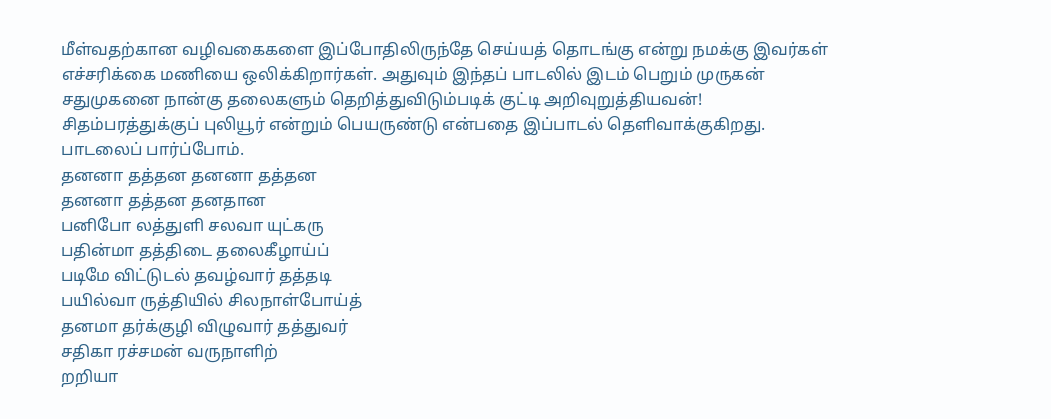மீள்வதற்கான வழிவகைகளை இப்போதிலிருந்தே செய்யத் தொடங்கு என்று நமக்கு இவர்கள் எச்சரிக்கை மணியை ஒலிக்கிறார்கள். அதுவும் இந்தப் பாடலில் இடம் பெறும் முருகன் சதுமுகனை நான்கு தலைகளும் தெறித்துவிடும்படிக் குட்டி அறிவுறுத்தியவன்!
சிதம்பரத்துக்குப் புலியூர் என்றும் பெயருண்டு என்பதை இப்பாடல் தெளிவாக்குகிறது. பாடலைப் பார்ப்போம்.
தனனா தத்தன தனனா தத்தன
தனனா தத்தன தனதான
பனிபோ லத்துளி சலவா யுட்கரு
பதின்மா தத்திடை தலைகீழாய்ப்
படிமே விட்டுடல் தவழ்வார் தத்தடி
பயில்வா ருத்தியில் சிலநாள்போய்த்
தனமா தர்க்குழி விழுவார் தத்துவர்
சதிகா ரச்சமன் வருநாளிற்
றறியா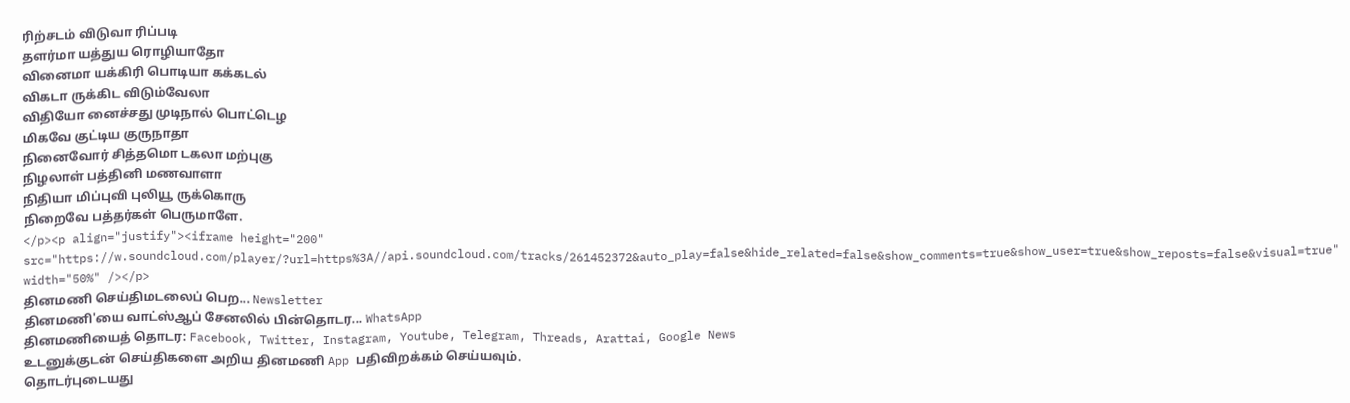ரிற்சடம் விடுவா ரிப்படி
தளர்மா யத்துய ரொழியாதோ
வினைமா யக்கிரி பொடியா கக்கடல்
விகடா ருக்கிட விடும்வேலா
விதியோ னைச்சது முடிநால் பொட்டெழ
மிகவே குட்டிய குருநாதா
நினைவோர் சித்தமொ டகலா மற்புகு
நிழலாள் பத்தினி மணவாளா
நிதியா மிப்புவி புலியூ ருக்கொரு
நிறைவே பத்தர்கள் பெருமாளே.
</p><p align="justify"><iframe height="200" src="https://w.soundcloud.com/player/?url=https%3A//api.soundcloud.com/tracks/261452372&auto_play=false&hide_related=false&show_comments=true&show_user=true&show_reposts=false&visual=true" width="50%" /></p>
தினமணி செய்திமடலைப் பெற... Newsletter
தினமணி'யை வாட்ஸ்ஆப் சேனலில் பின்தொடர... WhatsApp
தினமணியைத் தொடர: Facebook, Twitter, Instagram, Youtube, Telegram, Threads, Arattai, Google News
உடனுக்குடன் செய்திகளை அறிய தினமணி App பதிவிறக்கம் செய்யவும்.
தொடர்புடையது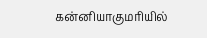கன்னியாகுமரியில்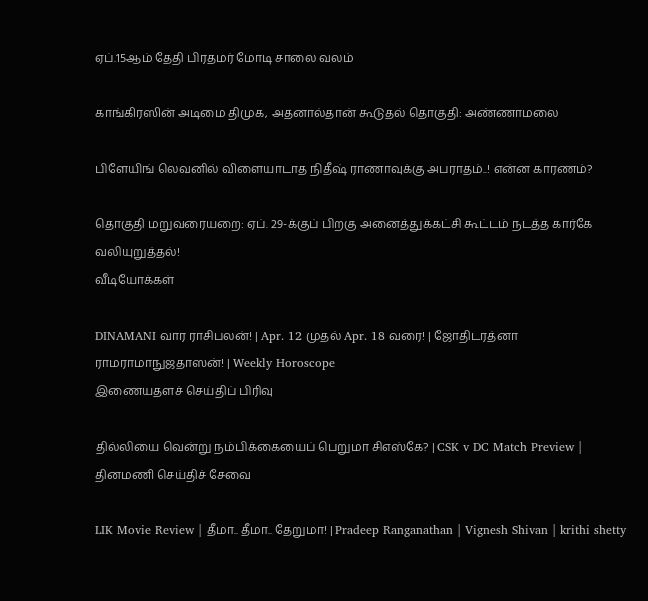ஏப்.15ஆம் தேதி பிரதமர் மோடி சாலை வலம்

காங்கிரஸின் அடிமை திமுக, அதனால்தான் கூடுதல் தொகுதி: அண்ணாமலை

பிளேயிங் லெவனில் விளையாடாத நிதீஷ் ராணாவுக்கு அபராதம்..! என்ன காரணம்?

தொகுதி மறுவரையறை: ஏப். 29-க்குப் பிறகு அனைத்துக்கட்சி கூட்டம் நடத்த கார்கே வலியுறுத்தல்!
வீடியோக்கள்

DINAMANI வார ராசிபலன்! | Apr. 12 முதல் Apr. 18 வரை! | ஜோதிடரத்னா ராமராமாநுஜதாஸன்! | Weekly Horoscope
இணையதளச் செய்திப் பிரிவு

தில்லியை வென்று நம்பிக்கையைப் பெறுமா சிஎஸ்கே? | CSK v DC Match Preview |
தினமணி செய்திச் சேவை

LIK Movie Review | தீமா.. தீமா.. தேறுமா! | Pradeep Ranganathan | Vignesh Shivan | krithi shetty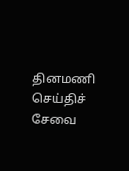தினமணி செய்திச் சேவை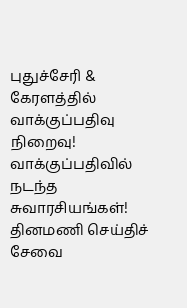புதுச்சேரி & கேரளத்தில் வாக்குப்பதிவு நிறைவு! வாக்குப்பதிவில் நடந்த சுவாரசியங்கள்!
தினமணி செய்திச் சேவை